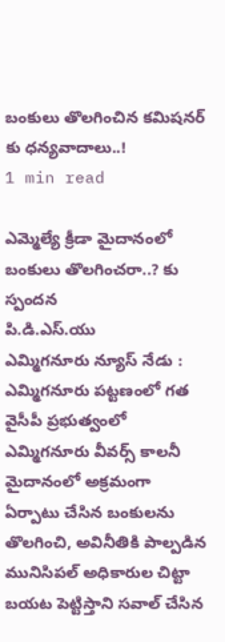బంకులు తొలగించిన కమిషనర్ కు ధన్యవాదాలు..!
1 min read

ఎమ్మెల్యే క్రీడా మైదానంలో బంకులు తొలగించరా..? కు స్పందన
పి.డి.ఎస్.యు
ఎమ్మిగనూరు న్యూస్ నేడు : ఎమ్మిగనూరు పట్టణంలో గత వైసీపీ ప్రభుత్వంలో ఎమ్మిగనూరు వీవర్స్ కాలనీ మైదానంలో అక్రమంగా ఏర్పాటు చేసిన బంకులను తొలగించి, అవినీతికి పాల్పడిన మునిసిపల్ అధికారుల చిట్టా బయట పెట్టిస్తాని సవాల్ చేసిన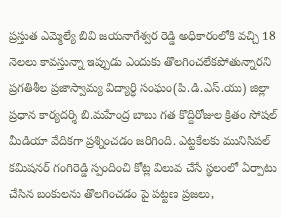ప్రస్తుత ఎమ్మెల్యే బివి జయనాగేశ్వర రెడ్డి అధికారంలోకి వచ్చి 18 నెలలు కావస్తున్నా ఇప్పుడు ఎందుకు తొలగించలేకపోతున్నారని ప్రగతిశీల ప్రజాస్వామ్య విద్యార్ధి సంఘం(పి.డి.ఎస్.యు) జిల్లా ప్రధాన కార్యదర్శి బి.మహేంద్ర బాబు గత కొద్దిరోజుల క్రితం సోషల్ మీడియా వేదికగా ప్రశ్నించడం జరిగింది. ఎట్టకేలకు మునిసిపల్ కమిషనర్ గంగిరెడ్డి స్పందించి కోట్ల విలువ చేసే స్థలంలో ఏర్పాటు చేసిన బంకులను తొలగించడం పై పట్టణ ప్రజలు,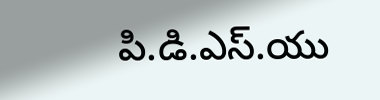పి.డి.ఎస్.యు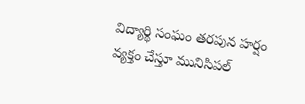విద్యార్థి సంఘం తరపున హర్షం వ్యక్తం చేస్తూ మునిసిపల్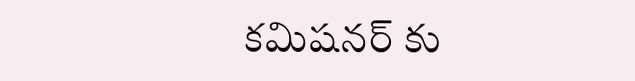కమిషనర్ కు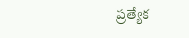ప్రత్యేక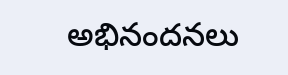అభినందనలు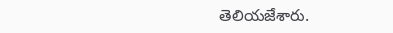తెలియజేశారు.